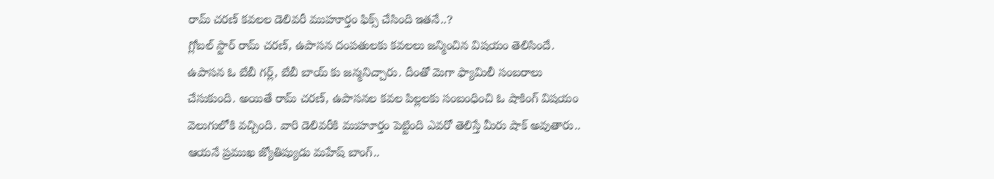రామ్ చరణ్ కవలల డెలివరీ ముహూర్తం ఫిక్స్ చేసింది ఇతనే..?
గ్లోబల్ స్టార్ రామ్ చరణ్, ఉపాసన దంపతులకు కవలలు జన్మించిన విషయం తెలిసిందే. ఉపాసన ఓ బేబీ గర్ల్, బేబీ బాయ్ కు జన్మనిచ్చారు. దీంతో మెగా ఫ్యామిలీ సంబరాలు చేసుకుంది. అయితే రామ్ చరణ్, ఉపాసనల కవల పిల్లలకు సంబంధించి ఓ షాకింగ్ విషయం వెలుగులోకి వచ్చింది. వారి డెలివరీకి ముహూర్తం పెట్టింది ఎవరో తెలిస్తే మీరు షాక్ అవుతారు.. ఆయనే ప్రముఖ జ్యోతిష్యుడు మహేష్ బాంగ్..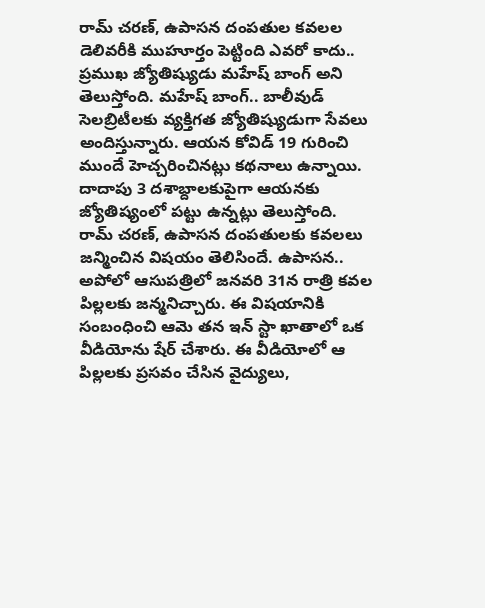రామ్ చరణ్, ఉపాసన దంపతుల కవలల డెలివరీకి ముహూర్తం పెట్టింది ఎవరో కాదు.. ప్రముఖ జ్యోతిష్యుడు మహేష్ బాంగ్ అని తెలుస్తోంది. మహేష్ బాంగ్.. బాలీవుడ్ సెలబ్రిటీలకు వ్యక్తిగత జ్యోతిష్యుడుగా సేవలు అందిస్తున్నారు. ఆయన కోవిడ్ 19 గురించి ముందే హెచ్చరించినట్లు కథనాలు ఉన్నాయి. దాదాపు 3 దశాబ్దాలకుపైగా ఆయనకు జ్యోతిష్యంలో పట్టు ఉన్నట్లు తెలుస్తోంది.
రామ్ చరణ్, ఉపాసన దంపతులకు కవలలు జన్మించిన విషయం తెలిసిందే. ఉపాసన.. అపోలో ఆసుపత్రిలో జనవరి 31న రాత్రి కవల పిల్లలకు జన్మనిచ్చారు. ఈ విషయానికి సంబంధించి ఆమె తన ఇన్ స్టా ఖాతాలో ఒక వీడియోను షేర్ చేశారు. ఈ వీడియోలో ఆ పిల్లలకు ప్రసవం చేసిన వైద్యులు,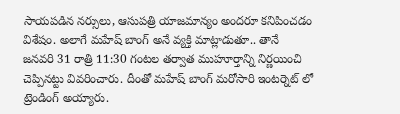సాయపడిన నర్సులు, ఆసుపత్రి యాజమాన్యం అందరూ కనిపించడం విశేషం. అలాగే మహేష్ బాంగ్ అనే వ్యక్తి మాట్లాడుతూ.. తానే జనవరి 31 రాత్రి 11:30 గంటల తర్వాత ముహూర్తాన్ని నిర్ణయించి చెప్పినట్టు వివరించారు. దీంతో మహేష్ బాంగ్ మరోసారి ఇంటర్నెట్ లో ట్రెండింగ్ అయ్యారు.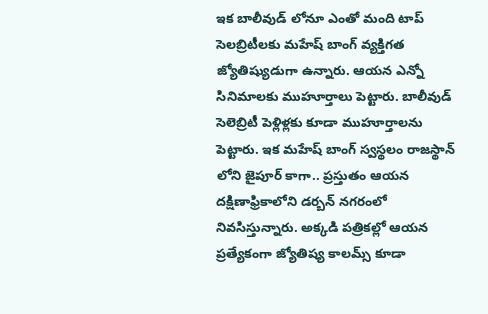ఇక బాలీవుడ్ లోనూ ఎంతో మంది టాప్ సెలబ్రిటీలకు మహేష్ బాంగ్ వ్యక్తిగత జ్యోతిష్యుడుగా ఉన్నారు. ఆయన ఎన్నో సినిమాలకు ముహూర్తాలు పెట్టారు. బాలీవుడ్ సెలెబ్రిటీ పెళ్లిళ్లకు కూడా ముహూర్తాలను పెట్టారు. ఇక మహేష్ బాంగ్ స్వస్థలం రాజస్థాన్ లోని జైపూర్ కాగా.. ప్రస్తుతం ఆయన దక్షిణాఫ్రికాలోని డర్బన్ నగరంలో నివసిస్తున్నారు. అక్కడి పత్రికల్లో ఆయన ప్రత్యేకంగా జ్యోతిష్య కాలమ్స్ కూడా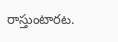రాస్తుంటారట.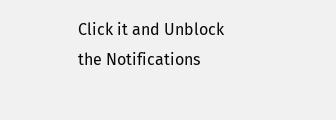Click it and Unblock the Notifications